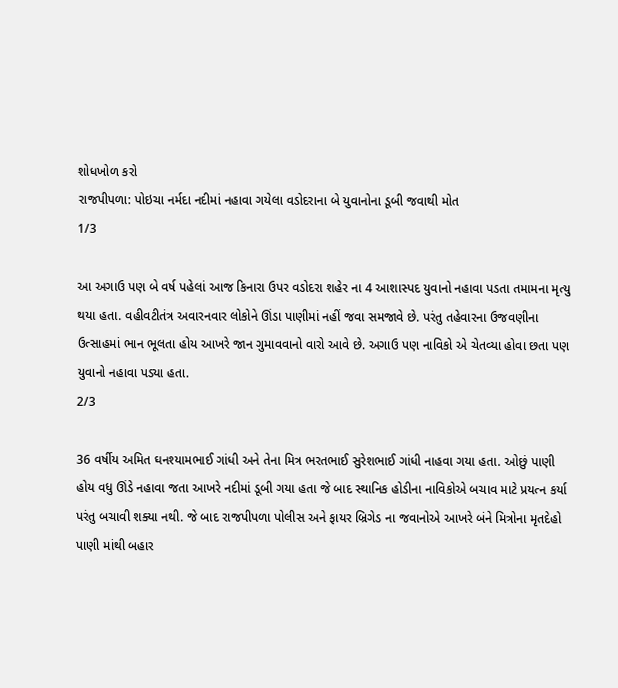શોધખોળ કરો
રાજપીપળા: પોઇચા નર્મદા નદીમાં નહાવા ગયેલા વડોદરાના બે યુવાનોના ડૂબી જવાથી મોત
1/3

આ અગાઉ પણ બે વર્ષ પહેલાં આજ કિનારા ઉપર વડોદરા શહેર ના 4 આશાસ્પદ યુવાનો નહાવા પડતા તમામના મૃત્યુ થયા હતા. વહીવટીતંત્ર અવારનવાર લોકોને ઊંડા પાણીમાં નહીં જવા સમજાવે છે. પરંતુ તહેવારના ઉજવણીના ઉત્સાહમાં ભાન ભૂલતા હોય આખરે જાન ગુમાવવાનો વારો આવે છે. અગાઉ પણ નાવિકો એ ચેતવ્યા હોવા છતા પણ યુવાનો નહાવા પડ્યા હતા.
2/3

36 વર્ષીય અમિત ઘનશ્યામભાઈ ગાંધી અને તેના મિત્ર ભરતભાઈ સુરેશભાઈ ગાંધી નાહવા ગયા હતા. ઓછું પાણી હોય વધુ ઊંડે નહાવા જતા આખરે નદીમાં ડૂબી ગયા હતા જે બાદ સ્થાનિક હોડીના નાવિકોએ બચાવ માટે પ્રયત્ન કર્યા પરંતુ બચાવી શક્યા નથી. જે બાદ રાજપીપળા પોલીસ અને ફાયર બ્રિગેડ ના જવાનોએ આખરે બંને મિત્રોના મૃતદેહો પાણી માંથી બહાર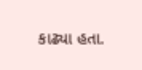કાઢ્યા હતા.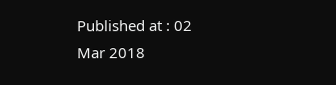Published at : 02 Mar 2018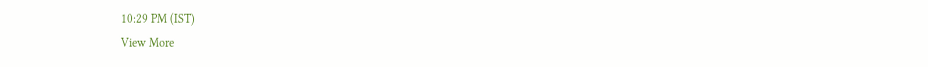10:29 PM (IST)
View More